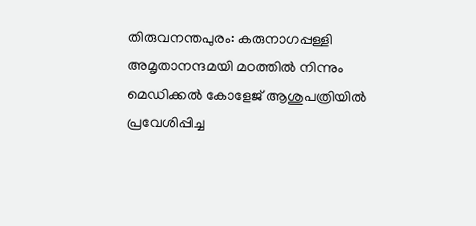തിരുവനന്തപുരം: കരുനാഗപ്പള്ളി അമൃതാനന്ദമയി മഠത്തില്‍ നിന്നും മെഡിക്കല്‍ കോളേജ് ആശുപത്രിയില്‍ പ്രവേശിപ്പിച്ച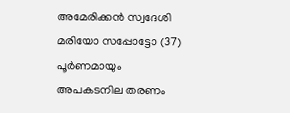അമേരിക്കന്‍ സ്വദേശി മരിയോ സപ്പോട്ടോ (37) പൂര്‍ണമായും അപകടനില തരണം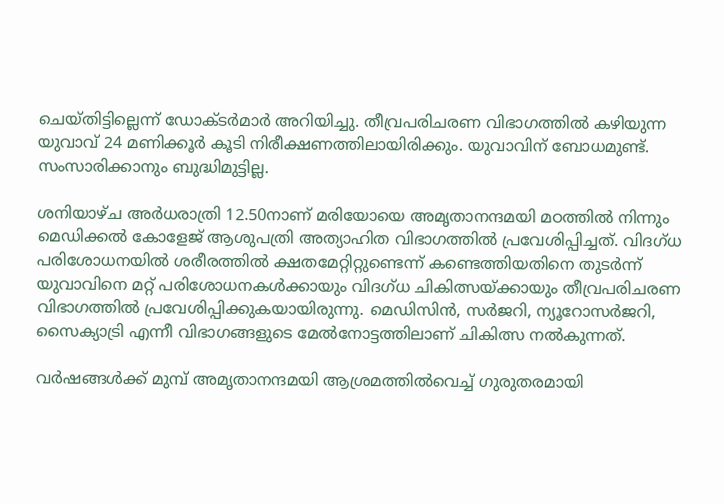ചെയ്തിട്ടില്ലെന്ന് ഡോക്ടര്‍മാര്‍ അറിയിച്ചു. തീവ്രപരിചരണ വിഭാഗത്തില്‍ കഴിയുന്ന യുവാവ് 24 മണിക്കൂര്‍ കൂടി നിരീക്ഷണത്തിലായിരിക്കും. യുവാവിന് ബോധമുണ്ട്. സംസാരിക്കാനും ബുദ്ധിമുട്ടില്ല.

ശനിയാഴ്ച അര്‍ധരാത്രി 12.50നാണ് മരിയോയെ അമൃതാനന്ദമയി മഠത്തില്‍ നിന്നും മെഡിക്കല്‍ കോളേജ് ആശുപത്രി അത്യാഹിത വിഭാഗത്തില്‍ പ്രവേശിപ്പിച്ചത്. വിദഗ്ധ പരിശോധനയില്‍ ശരീരത്തില്‍ ക്ഷതമേറ്റിറ്റുണ്ടെന്ന് കണ്ടെത്തിയതിനെ തുടര്‍ന്ന് യുവാവിനെ മറ്റ് പരിശോധനകള്‍ക്കായും വിദഗ്ധ ചികിത്സയ്ക്കായും തീവ്രപരിചരണ വിഭാഗത്തില്‍ പ്രവേശിപ്പിക്കുകയായിരുന്നു. മെഡിസിന്‍, സര്‍ജറി, ന്യൂറോസര്‍ജറി, സൈക്യാട്രി എന്നീ വിഭാഗങ്ങളുടെ മേല്‍നോട്ടത്തിലാണ് ചികിത്സ നല്‍കുന്നത്.

വര്‍ഷങ്ങള്‍ക്ക് മുമ്പ് അമൃതാനന്ദമയി ആശ്രമത്തില്‍വെച്ച് ഗുരുതരമായി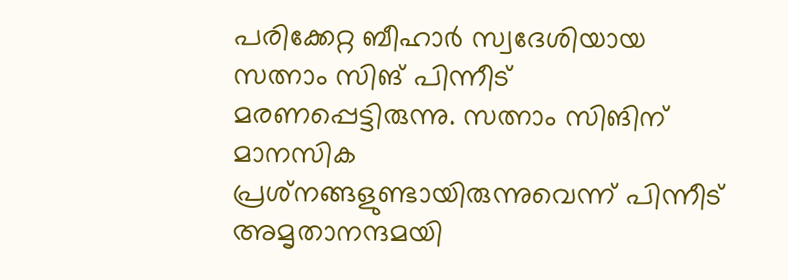പരിക്കേറ്റ ബീഹാര്‍ സ്വദേശിയായ സത്നാം സിങ് പിന്നീട് മരണപ്പെട്ടിരുന്നു. സത്നാം സിങിന് മാനസിക പ്രശ്‌നങ്ങളുണ്ടായിരുന്നുവെന്ന് പിന്നീട് അമൃതാനന്ദമയി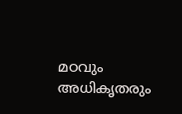മഠവും അധികൃതരും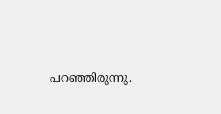പറഞ്ഞിരുന്നു.